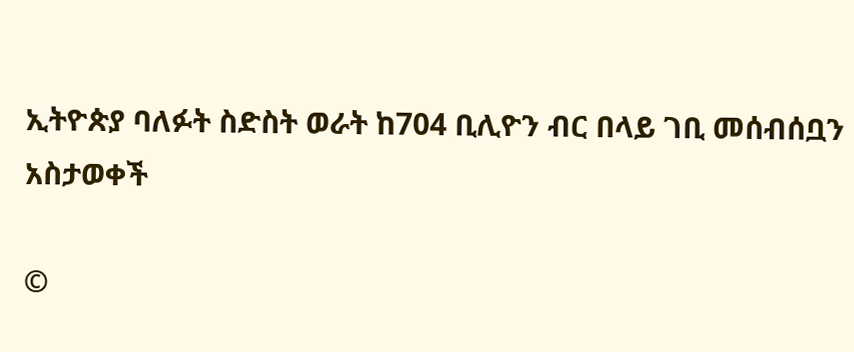ኢትዮጵያ ባለፉት ስድስት ወራት ከ704 ቢሊዮን ብር በላይ ገቢ መሰብሰቧን አስታወቀች

©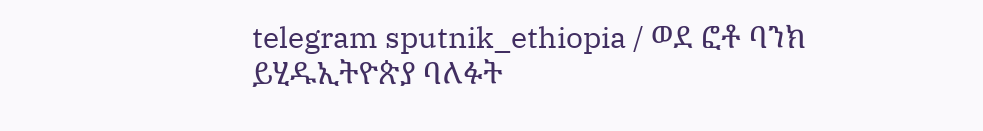telegram sputnik_ethiopia / ወደ ፎቶ ባንክ ይሂዱኢትዮጵያ ባለፉት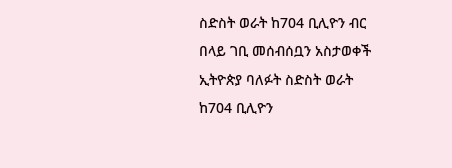ስድስት ወራት ከ704 ቢሊዮን ብር በላይ ገቢ መሰብሰቧን አስታወቀች
ኢትዮጵያ ባለፉት ስድስት ወራት ከ704 ቢሊዮን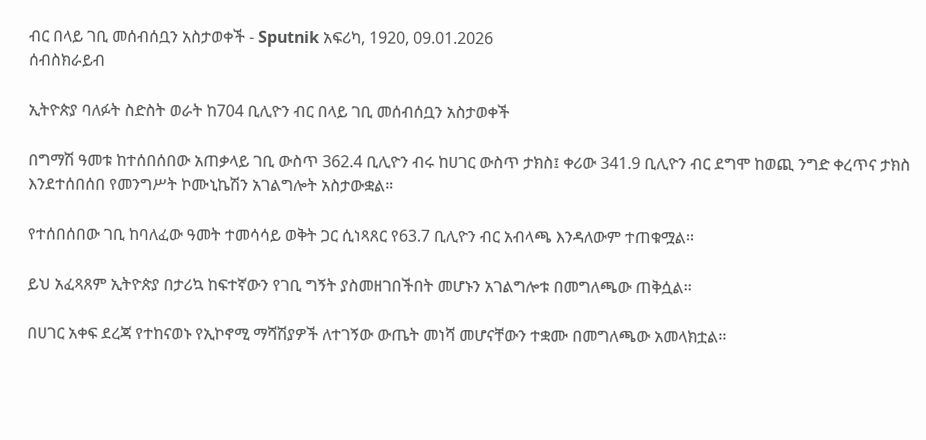ብር በላይ ገቢ መሰብሰቧን አስታወቀች - Sputnik አፍሪካ, 1920, 09.01.2026
ሰብስክራይብ

ኢትዮጵያ ባለፉት ስድስት ወራት ከ704 ቢሊዮን ብር በላይ ገቢ መሰብሰቧን አስታወቀች

በግማሽ ዓመቱ ከተሰበሰበው አጠቃላይ ገቢ ውስጥ 362.4 ቢሊዮን ብሩ ከሀገር ውስጥ ታክስ፤ ቀሪው 341.9 ቢሊዮን ብር ደግሞ ከወጪ ንግድ ቀረጥና ታክስ እንደተሰበሰበ የመንግሥት ኮሙኒኬሽን አገልግሎት አስታውቋል።

የተሰበሰበው ገቢ ከባለፈው ዓመት ተመሳሳይ ወቅት ጋር ሲነጻጸር የ63.7 ቢሊዮን ብር አብላጫ እንዳለውም ተጠቁሟል፡፡

ይህ አፈጻጸም ኢትዮጵያ በታሪኳ ከፍተኛውን የገቢ ግኝት ያስመዘገበችበት መሆኑን አገልግሎቱ በመግለጫው ጠቅሷል፡፡

በሀገር አቀፍ ደረጃ የተከናወኑ የኢኮኖሚ ማሻሽያዎች ለተገኝው ውጤት መነሻ መሆናቸውን ተቋሙ በመግለጫው አመላክቷል፡፡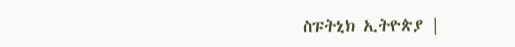ስፑትኒክ ኢትዮጵያ |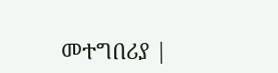መተግበሪያ |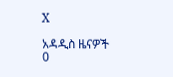X

አዳዲስ ዜናዎች
0